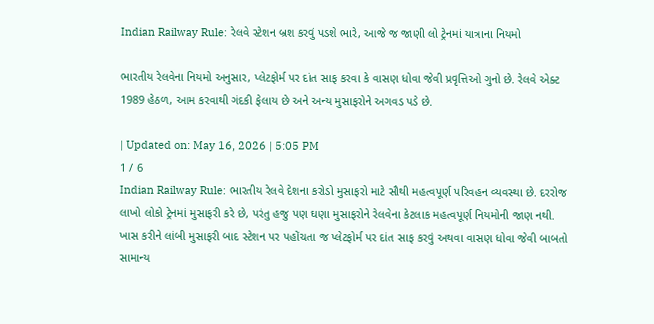Indian Railway Rule: રેલવે સ્ટેશન બ્રશ કરવું પડશે ભારે, આજે જ જાણી લો ટ્રેનમાં યાત્રાના નિયમો

ભારતીય રેલવેના નિયમો અનુસાર, પ્લેટફોર્મ પર દાંત સાફ કરવા કે વાસણ ધોવા જેવી પ્રવૃત્તિઓ ગુનો છે. રેલવે એક્ટ 1989 હેઠળ, આમ કરવાથી ગંદકી ફેલાય છે અને અન્ય મુસાફરોને અગવડ પડે છે.

| Updated on: May 16, 2026 | 5:05 PM
1 / 6
Indian Railway Rule: ભારતીય રેલવે દેશના કરોડો મુસાફરો માટે સૌથી મહત્વપૂર્ણ પરિવહન વ્યવસ્થા છે. દરરોજ લાખો લોકો ટ્રેનમાં મુસાફરી કરે છે, પરંતુ હજુ પણ ઘણા મુસાફરોને રેલવેના કેટલાક મહત્વપૂર્ણ નિયમોની જાણ નથી. ખાસ કરીને લાંબી મુસાફરી બાદ સ્ટેશન પર પહોંચતા જ પ્લેટફોર્મ પર દાંત સાફ કરવું અથવા વાસણ ધોવા જેવી બાબતો સામાન્ય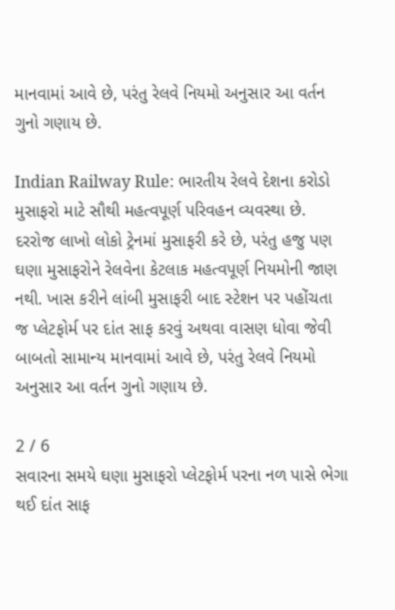માનવામાં આવે છે, પરંતુ રેલવે નિયમો અનુસાર આ વર્તન ગુનો ગણાય છે.

Indian Railway Rule: ભારતીય રેલવે દેશના કરોડો મુસાફરો માટે સૌથી મહત્વપૂર્ણ પરિવહન વ્યવસ્થા છે. દરરોજ લાખો લોકો ટ્રેનમાં મુસાફરી કરે છે, પરંતુ હજુ પણ ઘણા મુસાફરોને રેલવેના કેટલાક મહત્વપૂર્ણ નિયમોની જાણ નથી. ખાસ કરીને લાંબી મુસાફરી બાદ સ્ટેશન પર પહોંચતા જ પ્લેટફોર્મ પર દાંત સાફ કરવું અથવા વાસણ ધોવા જેવી બાબતો સામાન્ય માનવામાં આવે છે, પરંતુ રેલવે નિયમો અનુસાર આ વર્તન ગુનો ગણાય છે.

2 / 6
સવારના સમયે ઘણા મુસાફરો પ્લેટફોર્મ પરના નળ પાસે ભેગા થઈ દાંત સાફ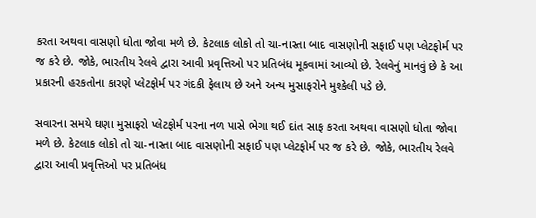કરતા અથવા વાસણો ધોતા જોવા મળે છે. કેટલાક લોકો તો ચા-નાસ્તા બાદ વાસણોની સફાઈ પણ પ્લેટફોર્મ પર જ કરે છે. જોકે, ભારતીય રેલવે દ્વારા આવી પ્રવૃત્તિઓ પર પ્રતિબંધ મૂકવામાં આવ્યો છે. રેલવેનું માનવું છે કે આ પ્રકારની હરકતોના કારણે પ્લેટફોર્મ પર ગંદકી ફેલાય છે અને અન્ય મુસાફરોને મુશ્કેલી પડે છે.

સવારના સમયે ઘણા મુસાફરો પ્લેટફોર્મ પરના નળ પાસે ભેગા થઈ દાંત સાફ કરતા અથવા વાસણો ધોતા જોવા મળે છે. કેટલાક લોકો તો ચા-નાસ્તા બાદ વાસણોની સફાઈ પણ પ્લેટફોર્મ પર જ કરે છે. જોકે, ભારતીય રેલવે દ્વારા આવી પ્રવૃત્તિઓ પર પ્રતિબંધ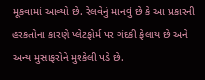મૂકવામાં આવ્યો છે. રેલવેનું માનવું છે કે આ પ્રકારની હરકતોના કારણે પ્લેટફોર્મ પર ગંદકી ફેલાય છે અને અન્ય મુસાફરોને મુશ્કેલી પડે છે.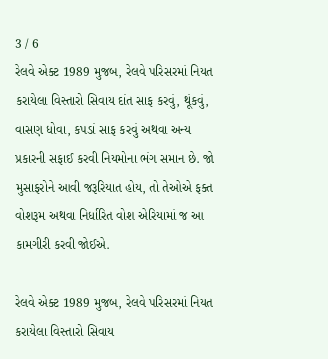3 / 6
રેલવે એક્ટ 1989 મુજબ, રેલવે પરિસરમાં નિયત કરાયેલા વિસ્તારો સિવાય દાંત સાફ કરવું, થૂંકવું, વાસણ ધોવા, કપડાં સાફ કરવું અથવા અન્ય પ્રકારની સફાઈ કરવી નિયમોના ભંગ સમાન છે. જો મુસાફરોને આવી જરૂરિયાત હોય, તો તેઓએ ફક્ત વોશરૂમ અથવા નિર્ધારિત વોશ એરિયામાં જ આ કામગીરી કરવી જોઈએ.

રેલવે એક્ટ 1989 મુજબ, રેલવે પરિસરમાં નિયત કરાયેલા વિસ્તારો સિવાય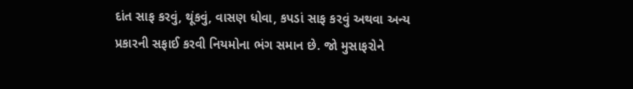દાંત સાફ કરવું, થૂંકવું, વાસણ ધોવા, કપડાં સાફ કરવું અથવા અન્ય પ્રકારની સફાઈ કરવી નિયમોના ભંગ સમાન છે. જો મુસાફરોને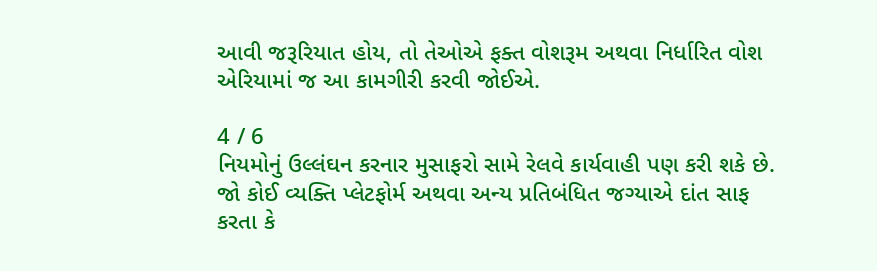આવી જરૂરિયાત હોય, તો તેઓએ ફક્ત વોશરૂમ અથવા નિર્ધારિત વોશ એરિયામાં જ આ કામગીરી કરવી જોઈએ.

4 / 6
નિયમોનું ઉલ્લંઘન કરનાર મુસાફરો સામે રેલવે કાર્યવાહી પણ કરી શકે છે. જો કોઈ વ્યક્તિ પ્લેટફોર્મ અથવા અન્ય પ્રતિબંધિત જગ્યાએ દાંત સાફ કરતા કે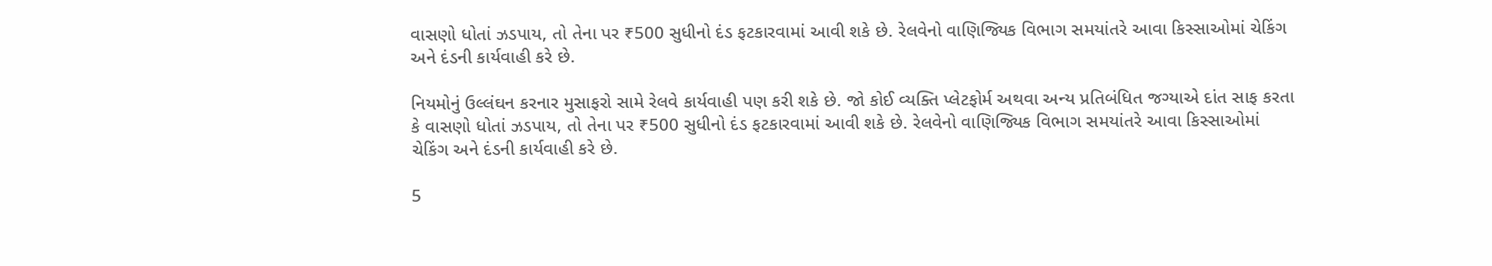વાસણો ધોતાં ઝડપાય, તો તેના પર ₹500 સુધીનો દંડ ફટકારવામાં આવી શકે છે. રેલવેનો વાણિજ્યિક વિભાગ સમયાંતરે આવા કિસ્સાઓમાં ચેકિંગ અને દંડની કાર્યવાહી કરે છે.

નિયમોનું ઉલ્લંઘન કરનાર મુસાફરો સામે રેલવે કાર્યવાહી પણ કરી શકે છે. જો કોઈ વ્યક્તિ પ્લેટફોર્મ અથવા અન્ય પ્રતિબંધિત જગ્યાએ દાંત સાફ કરતા કે વાસણો ધોતાં ઝડપાય, તો તેના પર ₹500 સુધીનો દંડ ફટકારવામાં આવી શકે છે. રેલવેનો વાણિજ્યિક વિભાગ સમયાંતરે આવા કિસ્સાઓમાં ચેકિંગ અને દંડની કાર્યવાહી કરે છે.

5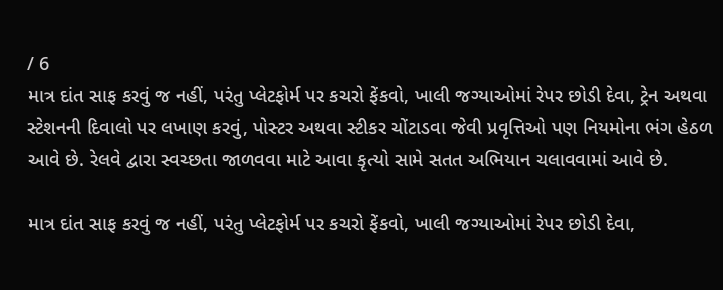/ 6
માત્ર દાંત સાફ કરવું જ નહીં, પરંતુ પ્લેટફોર્મ પર કચરો ફેંકવો, ખાલી જગ્યાઓમાં રેપર છોડી દેવા, ટ્રેન અથવા સ્ટેશનની દિવાલો પર લખાણ કરવું, પોસ્ટર અથવા સ્ટીકર ચોંટાડવા જેવી પ્રવૃત્તિઓ પણ નિયમોના ભંગ હેઠળ આવે છે. રેલવે દ્વારા સ્વચ્છતા જાળવવા માટે આવા કૃત્યો સામે સતત અભિયાન ચલાવવામાં આવે છે.

માત્ર દાંત સાફ કરવું જ નહીં, પરંતુ પ્લેટફોર્મ પર કચરો ફેંકવો, ખાલી જગ્યાઓમાં રેપર છોડી દેવા,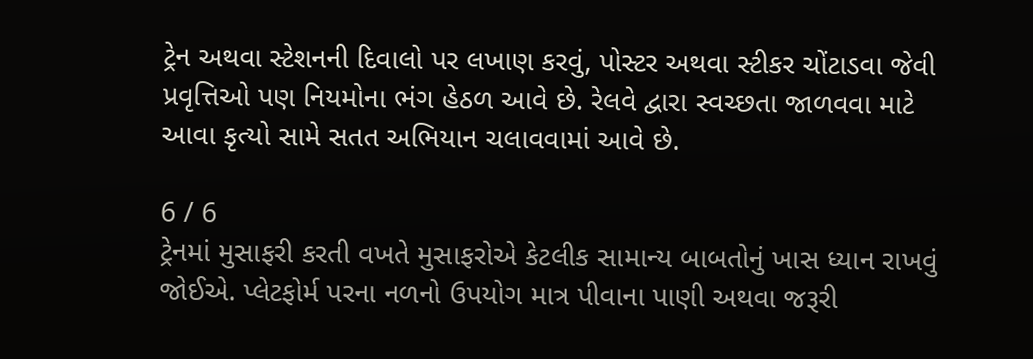ટ્રેન અથવા સ્ટેશનની દિવાલો પર લખાણ કરવું, પોસ્ટર અથવા સ્ટીકર ચોંટાડવા જેવી પ્રવૃત્તિઓ પણ નિયમોના ભંગ હેઠળ આવે છે. રેલવે દ્વારા સ્વચ્છતા જાળવવા માટે આવા કૃત્યો સામે સતત અભિયાન ચલાવવામાં આવે છે.

6 / 6
ટ્રેનમાં મુસાફરી કરતી વખતે મુસાફરોએ કેટલીક સામાન્ય બાબતોનું ખાસ ધ્યાન રાખવું જોઈએ. પ્લેટફોર્મ પરના નળનો ઉપયોગ માત્ર પીવાના પાણી અથવા જરૂરી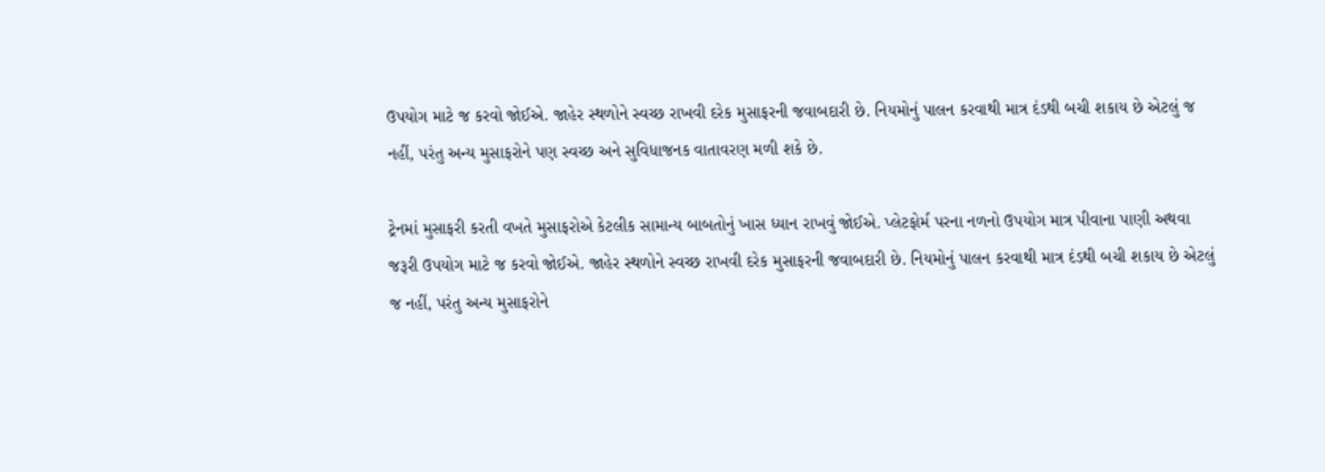ઉપયોગ માટે જ કરવો જોઈએ. જાહેર સ્થળોને સ્વચ્છ રાખવી દરેક મુસાફરની જવાબદારી છે. નિયમોનું પાલન કરવાથી માત્ર દંડથી બચી શકાય છે એટલું જ નહીં, પરંતુ અન્ય મુસાફરોને પણ સ્વચ્છ અને સુવિધાજનક વાતાવરણ મળી શકે છે.

ટ્રેનમાં મુસાફરી કરતી વખતે મુસાફરોએ કેટલીક સામાન્ય બાબતોનું ખાસ ધ્યાન રાખવું જોઈએ. પ્લેટફોર્મ પરના નળનો ઉપયોગ માત્ર પીવાના પાણી અથવા જરૂરી ઉપયોગ માટે જ કરવો જોઈએ. જાહેર સ્થળોને સ્વચ્છ રાખવી દરેક મુસાફરની જવાબદારી છે. નિયમોનું પાલન કરવાથી માત્ર દંડથી બચી શકાય છે એટલું જ નહીં, પરંતુ અન્ય મુસાફરોને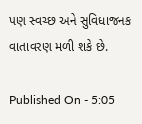પણ સ્વચ્છ અને સુવિધાજનક વાતાવરણ મળી શકે છે.

Published On - 5:05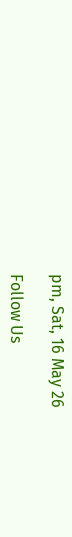pm, Sat, 16 May 26

Follow Us